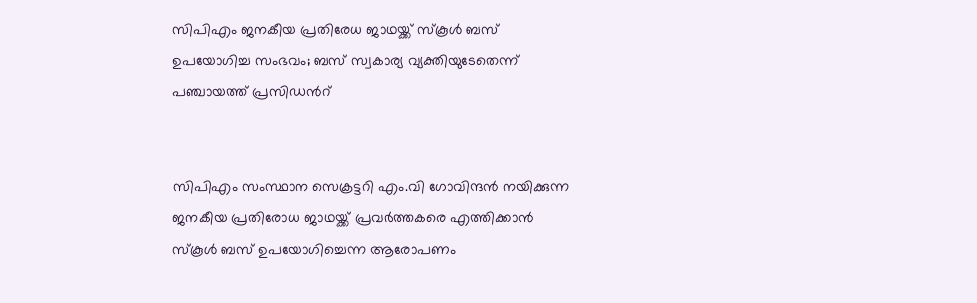സിപിഎം ജനകീയ പ്രതിരേധ ജാഥയ്ക്ക് സ്കൂള്‍ ബസ് ഉപയോഗിച്ച സംഭവം; ബസ് സ്വകാര്യ വ്യക്തിയുടേതെന്ന് പഞ്ചായത്ത് പ്രസിഡന്‍റ്


സിപിഎം സംസ്ഥാന സെക്രട്ടറി എം.വി ഗോവിന്ദന്‍ നയിക്കുന്ന ജനകീയ പ്രതിരോധ ജാഥയ്ക്ക് പ്രവര്‍ത്തകരെ എത്തിക്കാന്‍ സ്കൂള്‍ ബസ് ഉപയോഗിച്ചെന്ന ആരോപണം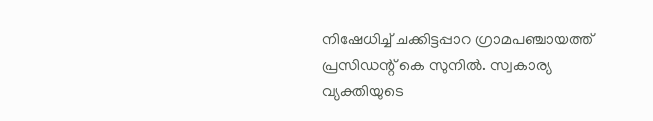നിഷേധിച്ച് ചക്കിട്ടപ്പാറ ഗ്രാമപഞ്ചായത്ത് പ്രസിഡന്റ് കെ സുനില്‍. സ്വകാര്യ വ്യക്തിയുടെ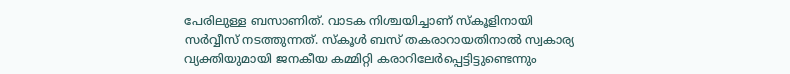പേരിലുള്ള ബസാണിത്. വാടക നിശ്ചയിച്ചാണ് സ്‌കൂളിനായി സര്‍വ്വീസ് നടത്തുന്നത്. സ്‌കൂള്‍ ബസ് തകരാറായതിനാല്‍ സ്വകാര്യ വ്യക്തിയുമായി ജനകീയ കമ്മിറ്റി കരാറിലേര്‍പ്പെട്ടിട്ടുണ്ടെന്നും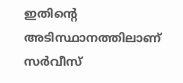ഇതിന്‍റെ അടിസ്ഥാനത്തിലാണ് സര്‍വീസ്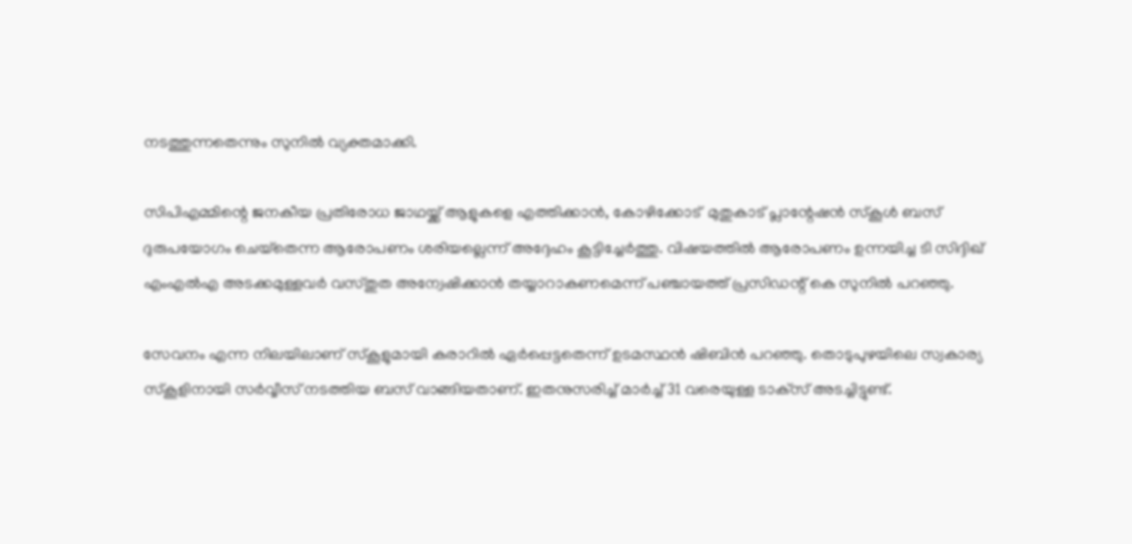നടത്തുന്നതെന്നും സുനില്‍ വ്യക്തമാക്കി.

സിപിഎമ്മിന്റെ ജനകീയ പ്രതിരോധ ജാഥയ്ക്ക് ആളുകളെ എത്തിക്കാന്‍, കോഴിക്കോട്  മുതുകാട് പ്ലാന്റേഷന്‍ സ്‌കൂള്‍ ബസ് ദുരുപയോഗം ചെയ്‌തെന്ന ആരോപണം ശരിയല്ലെന്ന് അദ്ദേഹം കൂട്ടിച്ചേര്‍ത്തു. വിഷയത്തില്‍ ആരോപണം ഉന്നയിച്ച ടി സിദ്ദിഖ് എംഎല്‍എ അടക്കമുള്ളവര്‍ വസ്തുത അന്വേഷിക്കാന്‍ തയ്യാറാകണമെന്ന് പഞ്ചായത്ത് പ്രസിഡന്റ് കെ സുനില്‍ പറഞ്ഞു.

സേവനം എന്ന നിലയിലാണ് സ്‌കൂളുമായി കരാറില്‍ ഏര്‍പ്പെട്ടതെന്ന് ഉടമസ്ഥന്‍ ഷിബിന്‍ പറഞ്ഞു. തൊടുപുഴയിലെ സ്വകാര്യ സ്‌കൂളിനായി സര്‍വ്വീസ് നടത്തിയ ബസ് വാങ്ങിയതാണ്. ഇതനുസരിച്ച് മാര്‍ച്ച് 31 വരെയുള്ള ടാക്‌സ് അടച്ചിട്ടുണ്ട്.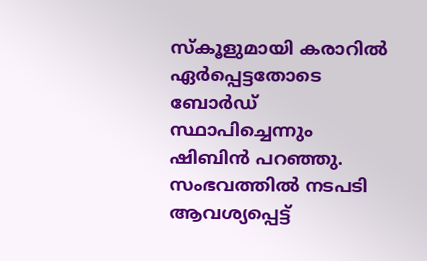സ്‌കൂളുമായി കരാറില്‍ ഏര്‍പ്പെട്ടതോടെ ബോര്‍ഡ് സ്ഥാപിച്ചെന്നും ഷിബിന്‍ പറഞ്ഞു. സംഭവത്തില്‍ നടപടി ആവശ്യപ്പെട്ട്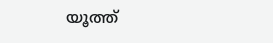യൂത്ത്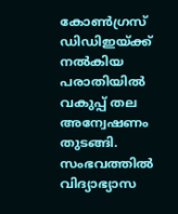കോണ്‍ഗ്രസ് ഡിഡിഇയ്ക്ക് നല്‍കിയ പരാതിയില്‍ വകുപ്പ് തല അന്വേഷണം തുടങ്ങി. സംഭവത്തില്‍ വിദ്യാഭ്യാസ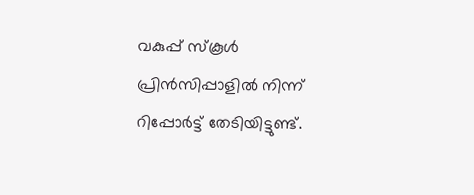വകുപ്പ് സ്‌കൂള്‍ പ്രിന്‍സിപ്പാളില്‍ നിന്ന് റിപ്പോര്‍ട്ട് തേടിയിട്ടുണ്ട്.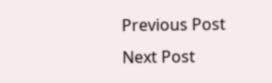Previous Post Next Post